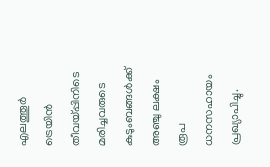എലത്തൂർ ട്രെയിൻ തീവയ്പ്പിനിടെ മരിച്ചവരുടെ കുടുംബങ്ങൾക്ക് അഞ്ചു ലക്ഷം രൂപ ധനസഹായം പ്രഖ്യാപിച്ചു.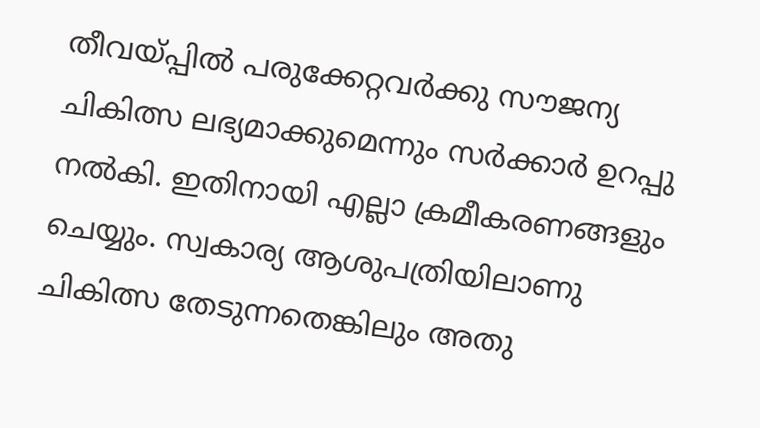തീവയ്പ്പിൽ പരുക്കേറ്റവർക്കു സൗജന്യ ചികിത്സ ലഭ്യമാക്കുമെന്നും സർക്കാർ ഉറപ്പു നൽകി. ഇതിനായി എല്ലാ ക്രമീകരണങ്ങളും ചെയ്യും. സ്വകാര്യ ആശുപത്രിയിലാണു ചികിത്സ തേടുന്നതെങ്കിലും അതു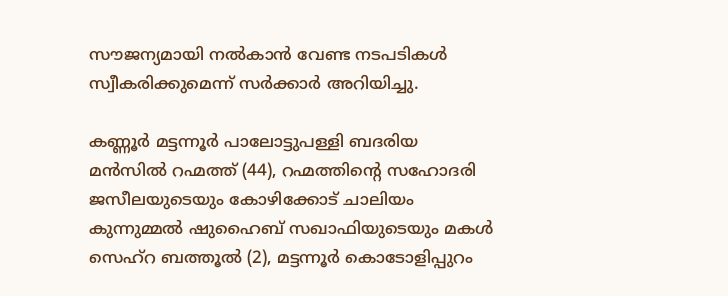സൗജന്യമായി നൽകാൻ വേണ്ട നടപടികൾ സ്വീകരിക്കുമെന്ന് സർക്കാർ അറിയിച്ചു.

കണ്ണൂർ മട്ടന്നൂർ പാലോട്ടുപള്ളി ബദരിയ മൻസിൽ റഹ്മത്ത് (44), റഹ്മത്തിന്റെ സഹോദരി ജസീലയുടെയും കോഴിക്കോട് ചാലിയം കുന്നുമ്മൽ ഷുഹൈബ് സഖാഫിയുടെയും മകൾ സെഹ്റ ബത്തൂൽ (2), മട്ടന്നൂർ കൊടോളിപ്പുറം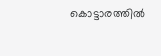കൊട്ടാരത്തിൽ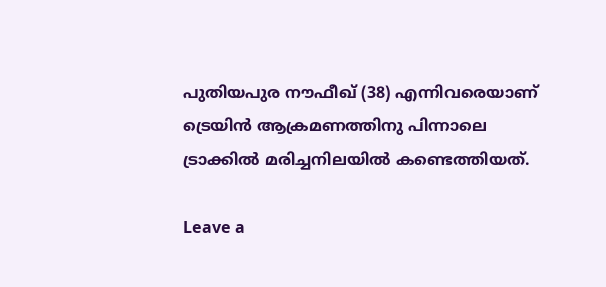പുതിയപുര നൗഫീഖ് (38) എന്നിവരെയാണ് ട്രെയിൻ ആക്രമണത്തിനു പിന്നാലെ ട്രാക്കിൽ മരിച്ചനിലയിൽ കണ്ടെത്തിയത്.

Leave a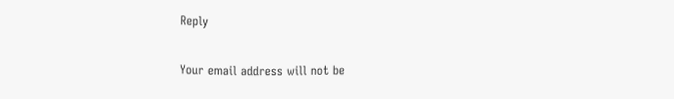Reply

Your email address will not be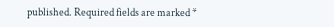published. Required fields are marked *